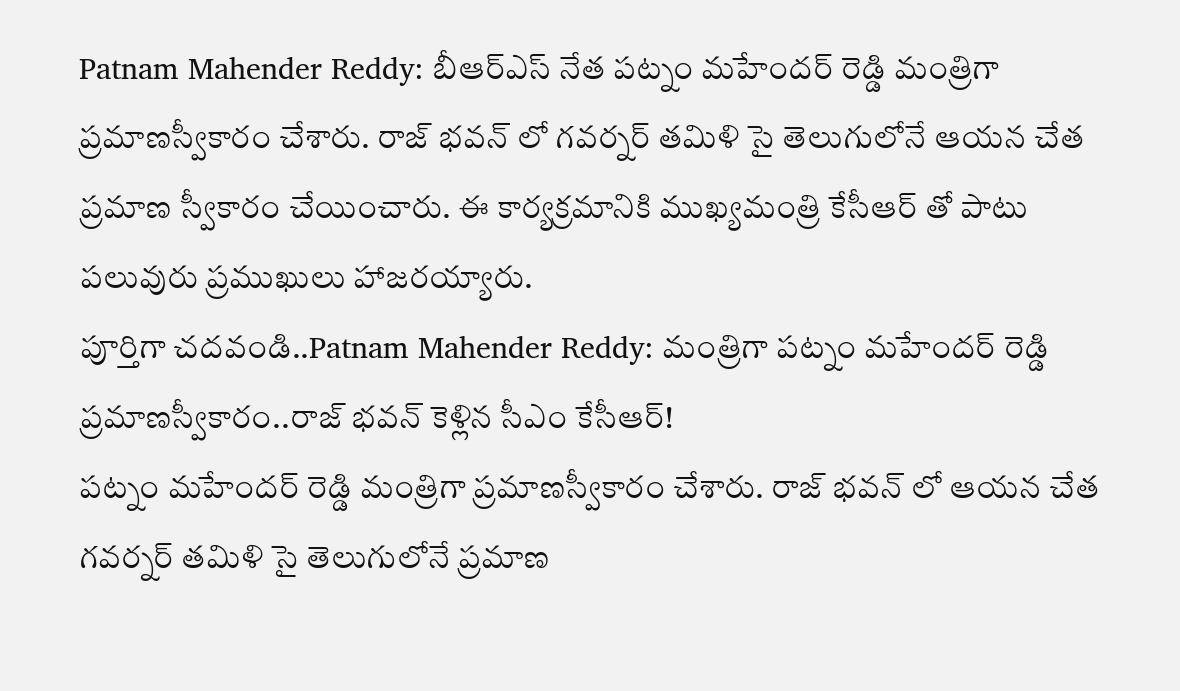Patnam Mahender Reddy: బీఆర్ఎస్ నేత పట్నం మహేందర్ రెడ్డి మంత్రిగా ప్రమాణస్వీకారం చేశారు. రాజ్ భవన్ లో గవర్నర్ తమిళి సై తెలుగులోనే ఆయన చేత ప్రమాణ స్వీకారం చేయించారు. ఈ కార్యక్రమానికి ముఖ్యమంత్రి కేసీఆర్ తో పాటు పలువురు ప్రముఖులు హాజరయ్యారు.
పూర్తిగా చదవండి..Patnam Mahender Reddy: మంత్రిగా పట్నం మహేందర్ రెడ్డి ప్రమాణస్వీకారం..రాజ్ భవన్ కెళ్లిన సీఎం కేసీఆర్!
పట్నం మహేందర్ రెడ్డి మంత్రిగా ప్రమాణస్వీకారం చేశారు. రాజ్ భవన్ లో ఆయన చేత గవర్నర్ తమిళి సై తెలుగులోనే ప్రమాణ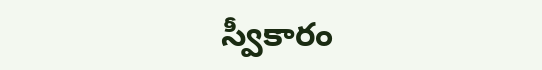స్వీకారం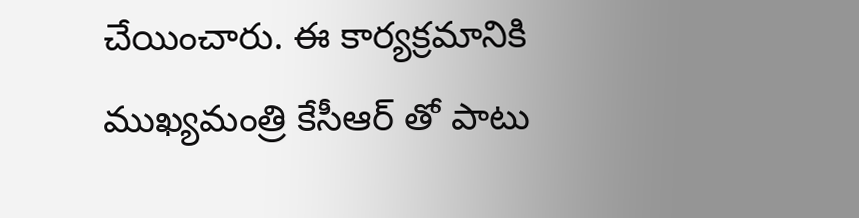చేయించారు. ఈ కార్యక్రమానికి ముఖ్యమంత్రి కేసీఆర్ తో పాటు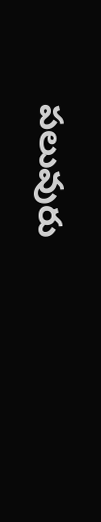పలువురు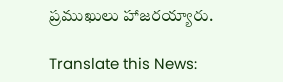ప్రముఖులు హాజరయ్యారు.

Translate this News: